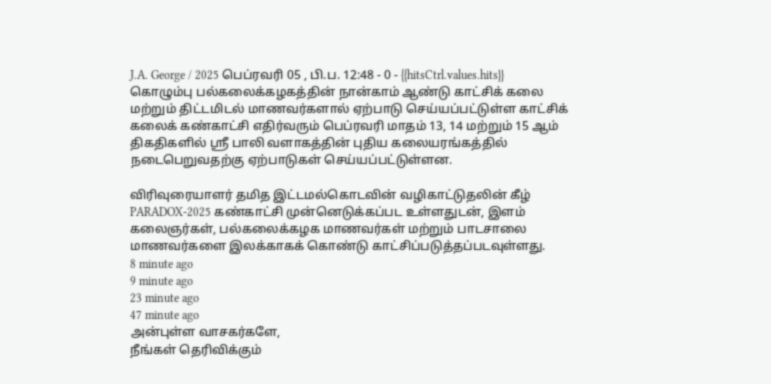J.A. George / 2025 பெப்ரவரி 05 , பி.ப. 12:48 - 0 - {{hitsCtrl.values.hits}}
கொழும்பு பல்கலைக்கழகத்தின் நான்காம் ஆண்டு காட்சிக் கலை மற்றும் திட்டமிடல் மாணவர்களால் ஏற்பாடு செய்யப்பட்டுள்ள காட்சிக் கலைக் கண்காட்சி எதிர்வரும் பெப்ரவரி மாதம் 13, 14 மற்றும் 15 ஆம் திகதிகளில் ஸ்ரீ பாலி வளாகத்தின் புதிய கலையரங்கத்தில் நடைபெறுவதற்கு ஏற்பாடுகள் செய்யப்பட்டுள்ளன.

விரிவுரையாளர் தமித இட்டமல்கொடவின் வழிகாட்டுதலின் கீழ் PARADOX-2025 கண்காட்சி முன்னெடுக்கப்பட உள்ளதுடன், இளம் கலைஞர்கள், பல்கலைக்கழக மாணவர்கள் மற்றும் பாடசாலை மாணவர்களை இலக்காகக் கொண்டு காட்சிப்படுத்தப்படவுள்ளது.
8 minute ago
9 minute ago
23 minute ago
47 minute ago
அன்புள்ள வாசகர்களே,
நீங்கள் தெரிவிக்கும்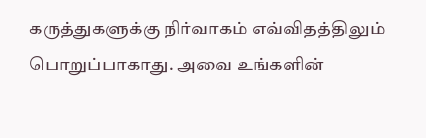கருத்துகளுக்கு நிர்வாகம் எவ்விதத்திலும் பொறுப்பாகாது. அவை உங்களின்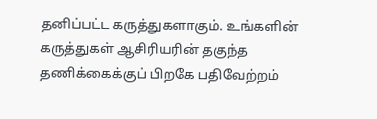தனிப்பட்ட கருத்துகளாகும். உங்களின் கருத்துகள் ஆசிரியரின் தகுந்த தணிக்கைக்குப் பிறகே பதிவேற்றம்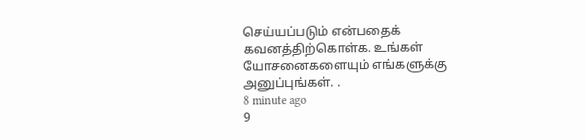செய்யப்படும் என்பதைக் கவனத்திற்கொள்க. உங்கள் யோசனைகளையும் எங்களுக்கு அனுப்புங்கள். .
8 minute ago
9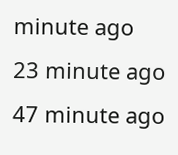minute ago
23 minute ago
47 minute ago